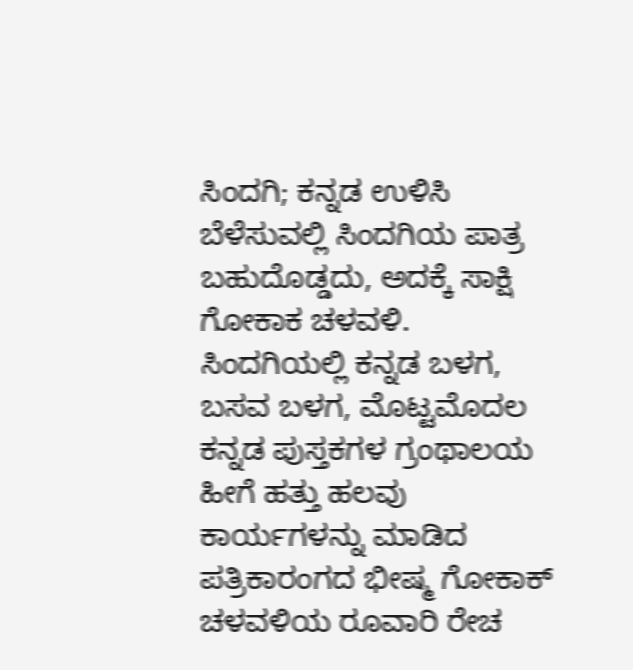ಸಿಂದಗಿ; ಕನ್ನಡ ಉಳಿಸಿ ಬೆಳೆಸುವಲ್ಲಿ ಸಿಂದಗಿಯ ಪಾತ್ರ ಬಹುದೊಡ್ಡದು, ಅದಕ್ಕೆ ಸಾಕ್ಷಿ ಗೋಕಾಕ ಚಳವಳಿ. ಸಿಂದಗಿಯಲ್ಲಿ ಕನ್ನಡ ಬಳಗ, ಬಸವ ಬಳಗ, ಮೊಟ್ಟಮೊದಲ ಕನ್ನಡ ಪುಸ್ತಕಗಳ ಗ್ರಂಥಾಲಯ ಹೀಗೆ ಹತ್ತು ಹಲವು ಕಾರ್ಯಗಳನ್ನು ಮಾಡಿದ ಪತ್ರಿಕಾರಂಗದ ಭೀಷ್ಮ ಗೋಕಾಕ್ ಚಳವಳಿಯ ರೂವಾರಿ ರೇಚ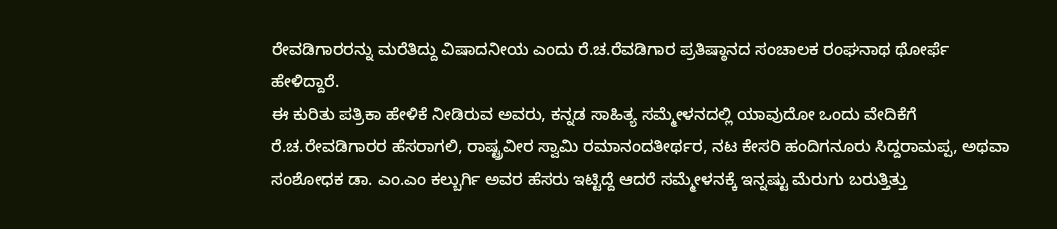ರೇವಡಿಗಾರರನ್ನು ಮರೆತಿದ್ದು ವಿಷಾದನೀಯ ಎಂದು ರೆ.ಚ.ರೆವಡಿಗಾರ ಪ್ರತಿಷ್ಠಾನದ ಸಂಚಾಲಕ ರಂಘನಾಥ ಥೋರ್ಫೆ ಹೇಳಿದ್ದಾರೆ.
ಈ ಕುರಿತು ಪತ್ರಿಕಾ ಹೇಳಿಕೆ ನೀಡಿರುವ ಅವರು, ಕನ್ನಡ ಸಾಹಿತ್ಯ ಸಮ್ಮೇಳನದಲ್ಲಿ ಯಾವುದೋ ಒಂದು ವೇದಿಕೆಗೆ ರೆ.ಚ.ರೇವಡಿಗಾರರ ಹೆಸರಾಗಲಿ, ರಾಷ್ಟ್ರವೀರ ಸ್ವಾಮಿ ರಮಾನಂದತೀರ್ಥರ, ನಟ ಕೇಸರಿ ಹಂದಿಗನೂರು ಸಿದ್ದರಾಮಪ್ಪ, ಅಥವಾ ಸಂಶೋಧಕ ಡಾ. ಎಂ.ಎಂ ಕಲ್ಬುರ್ಗಿ ಅವರ ಹೆಸರು ಇಟ್ಟಿದ್ದೆ ಆದರೆ ಸಮ್ಮೇಳನಕ್ಕೆ ಇನ್ನಷ್ಟು ಮೆರುಗು ಬರುತ್ತಿತ್ತು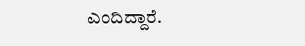ಎಂದಿದ್ದಾರೆ.